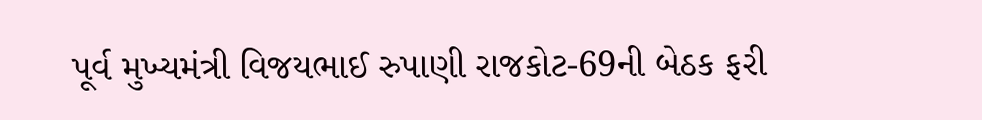પૂર્વ મુખ્યમંત્રી વિજયભાઈ રુપાણી રાજકોટ-69ની બેઠક ફરી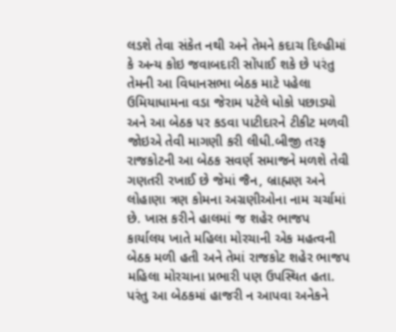લડશે તેવા સંકેત નથી અને તેમને કદાચ દિલ્હીમાં કે અન્ય કોઇ જવાબદારી સોંપાઈ શકે છે પરંતુ તેમની આ વિધાનસભા બેઠક માટે પહેલા ઉમિયાધામના વડા જેરામ પટેલે ધોકો પછાડ્યો અને આ બેઠક પર કડવા પાટીદારને ટીકીટ મળવી જોઇએ તેવી માગણી કરી લીધી.બીજી તરફ રાજકોટની આ બેઠક સવર્ણ સમાજને મળશે તેવી ગણતરી રખાઈ છે જેમાં જૈન, બ્રાહ્મણ અને લોહાણા ત્રણ કોમના અગ્રણીઓના નામ ચર્ચામાં છે. ખાસ કરીને હાલમાં જ શહેર ભાજપ કાર્યાલય ખાતે મહિલા મોરચાની એક મહત્વની બેઠક મળી હતી અને તેમાં રાજકોટ શહેર ભાજપ મહિલા મોરચાના પ્રભારી પણ ઉપસ્થિત હતા. પરંતુ આ બેઠકમાં હાજરી ન આપવા અનેકને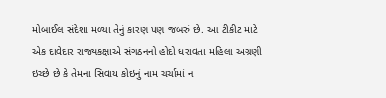મોબાઈલ સંદેશા મળ્યા તેનું કારણ પણ જબરું છે. આ ટીકીટ માટે એક દાવેદાર રાજ્યકક્ષાએ સંગઠનનો હોદો ધરાવતા મહિલા અગ્રણી ઇચ્છે છે કે તેમના સિવાય કોઇનું નામ ચર્ચામાં ન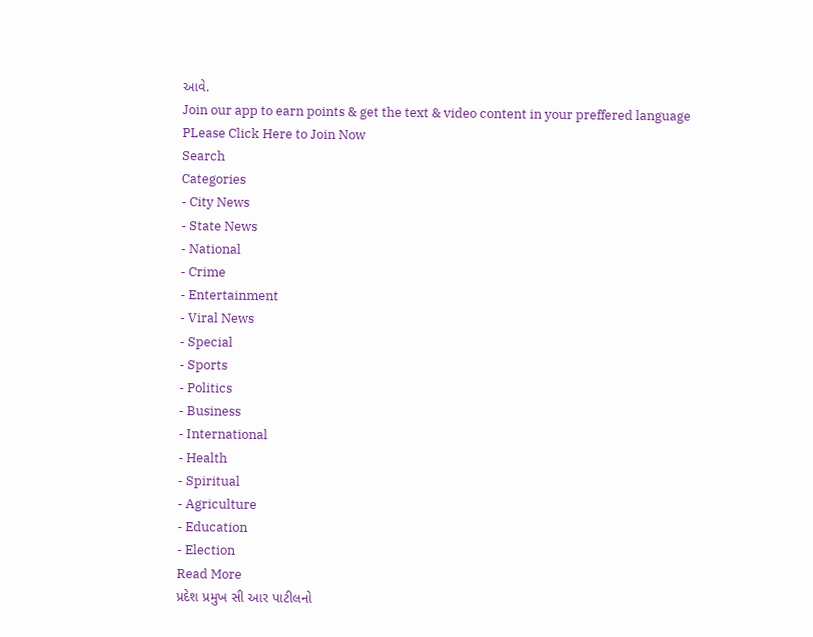આવે.
Join our app to earn points & get the text & video content in your preffered language
PLease Click Here to Join Now
Search
Categories
- City News
- State News
- National
- Crime
- Entertainment
- Viral News
- Special
- Sports
- Politics
- Business
- International
- Health
- Spiritual
- Agriculture
- Education
- Election
Read More
પ્રદેશ પ્રમુખ સી આર પાટીલનો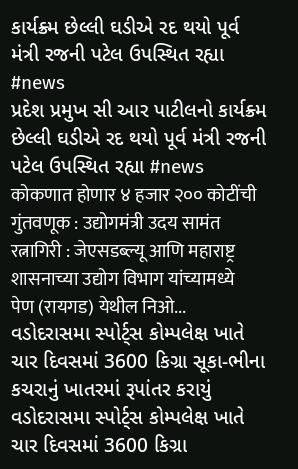કાર્યક્ર્મ છેલ્લી ઘડીએ રદ થયો પૂર્વ મંત્રી રજની પટેલ ઉપસ્થિત રહ્યા #news
પ્રદેશ પ્રમુખ સી આર પાટીલનો કાર્યક્ર્મ છેલ્લી ઘડીએ રદ થયો પૂર્વ મંત્રી રજની પટેલ ઉપસ્થિત રહ્યા #news
कोकणात होणार ४ हजार २०० कोटींची गुंतवणूक : उद्योगमंत्री उदय सामंत
रत्नागिरी : जेएसडब्ल्यू आणि महाराष्ट्र शासनाच्या उद्योग विभाग यांच्यामध्ये पेण (रायगड) येथील निओ...
વડોદરાસમા સ્પોર્ટ્સ કોમ્પલેક્ષ ખાતે ચાર દિવસમાં 3600 કિગ્રા સૂકા-ભીના કચરાનું ખાતરમાં રૂપાંતર કરાયું
વડોદરાસમા સ્પોર્ટ્સ કોમ્પલેક્ષ ખાતે ચાર દિવસમાં 3600 કિગ્રા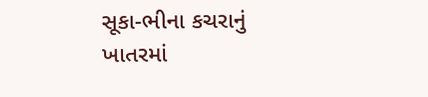સૂકા-ભીના કચરાનું ખાતરમાં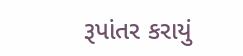રૂપાંતર કરાયું